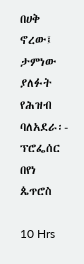በሀቅ ኖረው፤ ታምነው ያለፉት የሕዝብ ባለአደራ፡- ፕሮፌሰር በየነ ጴጥሮስ

10 Hrs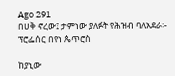Ago 291
በሀቅ ኖረው፤ ታምነው ያለፉት የሕዝብ ባለአደራ፡- ፕሮፌሰር በየነ ጴጥሮስ

ከያኒው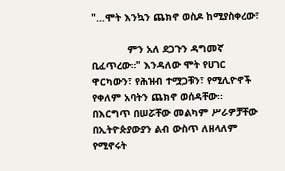"…ሞት እንኳን ጨክኖ ወስዶ ከሚያስቀረው፣

            ምን አለ ደጋጉን ዳግመኛ ቢፈጥረው።" እንዳለው ሞት የሀገር ዋርካውን፣ የሕዝብ ተሟጋቹን፣ የሚሊዮኖች የቀለም አባትን ጨክኖ ወሰዳቸው፡፡ በእርግጥ በሠሯቸው መልካም ሥራዎቻቸው በኢትዮጵያውያን ልብ ውስጥ ለዘላለም የሚኖሩት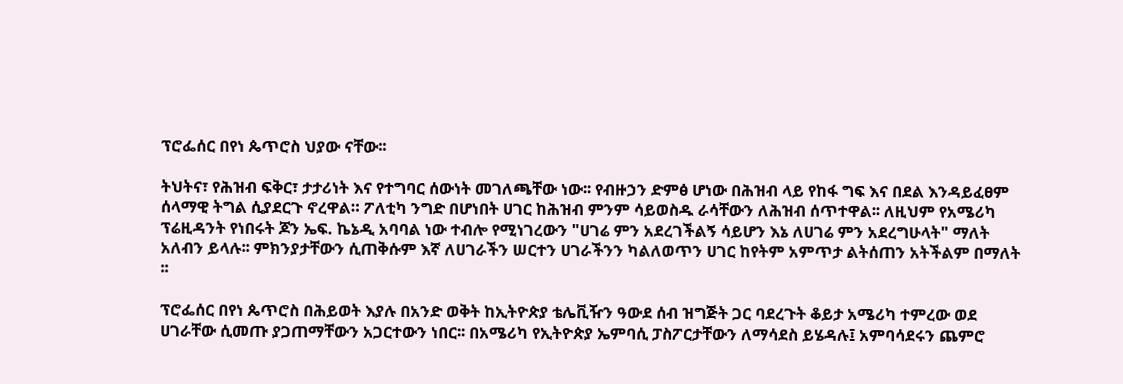ፕሮፌሰር በየነ ጴጥሮስ ህያው ናቸው፡፡

ትህትና፣ የሕዝብ ፍቅር፣ ታታሪነት እና የተግባር ሰውነት መገለጫቸው ነው፡፡ የብዙኃን ድምፅ ሆነው በሕዝብ ላይ የከፋ ግፍ እና በደል እንዳይፈፀም ሰላማዊ ትግል ሲያደርጉ ኖረዋል። ፖለቲካ ንግድ በሆነበት ሀገር ከሕዝብ ምንም ሳይወስዱ ራሳቸውን ለሕዝብ ሰጥተዋል፡፡ ለዚህም የአሜሪካ ፕሬዚዳንት የነበሩት ጆን ኤፍ. ኬኔዲ አባባል ነው ተብሎ የሚነገረውን "ሀገሬ ምን አደረገችልኝ ሳይሆን እኔ ለሀገሬ ምን አደረግሁላት" ማለት አለብን ይላሉ፡፡ ምክንያታቸውን ሲጠቅሱም እኛ ለሀገራችን ሠርተን ሀገራችንን ካልለወጥን ሀገር ከየትም አምጥታ ልትሰጠን አትችልም በማለት ፡፡

ፕሮፌሰር በየነ ጴጥሮስ በሕይወት እያሉ በአንድ ወቅት ከኢትዮጵያ ቴሌቪዥን ዓውደ ሰብ ዝግጅት ጋር ባደረጉት ቆይታ አሜሪካ ተምረው ወደ ሀገራቸው ሲመጡ ያጋጠማቸውን አጋርተውን ነበር፡፡ በአሜሪካ የኢትዮጵያ ኤምባሲ ፓስፖርታቸውን ለማሳደስ ይሄዳሉ፤ አምባሳደሩን ጨምሮ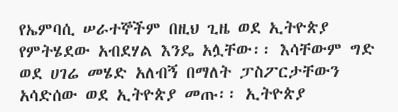የኤምባሲ ሠራተኞችም በዚህ ጊዜ ወደ ኢትዮጵያ የምትሄደው አብደሃል እንዴ አሏቸው፡፡ እሳቸውም ግድ ወደ ሀገሬ መሄድ አለብኝ በማለት ፓስፖርታቸውን አሳድሰው ወደ ኢትዮጵያ መጡ፡፡ ኢትዮጵያ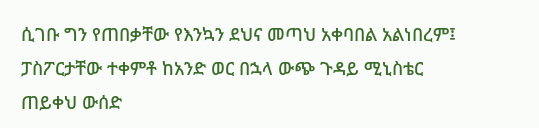ሲገቡ ግን የጠበቃቸው የእንኳን ደህና መጣህ አቀባበል አልነበረም፤ ፓስፖርታቸው ተቀምቶ ከአንድ ወር በኋላ ውጭ ጉዳይ ሚኒስቴር ጠይቀህ ውሰድ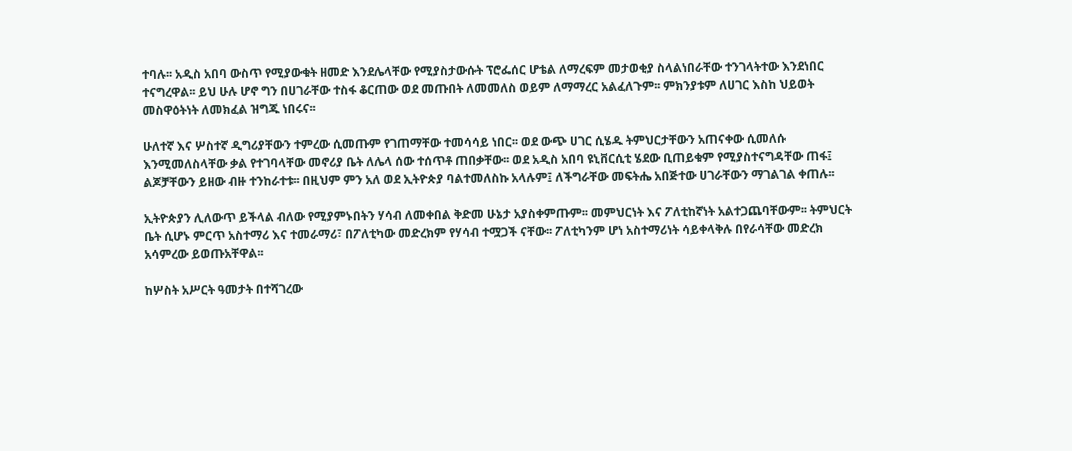ተባሉ፡፡ አዲስ አበባ ውስጥ የሚያውቁት ዘመድ እንደሌላቸው የሚያስታውሱት ፕሮፌሰር ሆቴል ለማረፍም መታወቂያ ስላልነበራቸው ተንገላትተው እንደነበር ተናግረዋል፡፡ ይህ ሁሉ ሆኖ ግን በሀገራቸው ተስፋ ቆርጠው ወደ መጡበት ለመመለስ ወይም ለማማረር አልፈለጉም፡፡ ምክንያቱም ለሀገር እስከ ህይወት መስዋዕትነት ለመክፈል ዝግጁ ነበሩና፡፡

ሁለተኛ እና ሦስተኛ ዲግሪያቸውን ተምረው ሲመጡም የገጠማቸው ተመሳሳይ ነበር፡፡ ወደ ውጭ ሀገር ሲሄዱ ትምህርታቸውን አጠናቀው ሲመለሱ እንሚመለስላቸው ቃል የተገባላቸው መኖሪያ ቤት ለሌላ ሰው ተሰጥቶ ጠበቃቸው፡፡ ወደ አዲስ አበባ ዩኒቨርሲቲ ሄደው ቢጠይቁም የሚያስተናግዳቸው ጠፋ፤ ልጆቻቸውን ይዘው ብዙ ተንከራተቱ፡፡ በዚህም ምን አለ ወደ ኢትዮጵያ ባልተመለስኩ አላሉም፤ ለችግራቸው መፍትሔ አበጅተው ሀገራቸውን ማገልገል ቀጠሉ፡፡

ኢትዮጵያን ሊለውጥ ይችላል ብለው የሚያምኑበትን ሃሳብ ለመቀበል ቅድመ ሁኔታ አያስቀምጡም፡፡ መምህርነት እና ፖለቲከኛነት አልተጋጨባቸውም፡፡ ትምህርት ቤት ሲሆኑ ምርጥ አስተማሪ እና ተመራማሪ፣ በፖለቲካው መድረክም የሃሳብ ተሟጋች ናቸው፡፡ ፖለቲካንም ሆነ አስተማሪነት ሳይቀላቅሉ በየራሳቸው መድረክ አሳምረው ይወጡአቸዋል፡፡

ከሦስት አሥርት ዓመታት በተሻገረው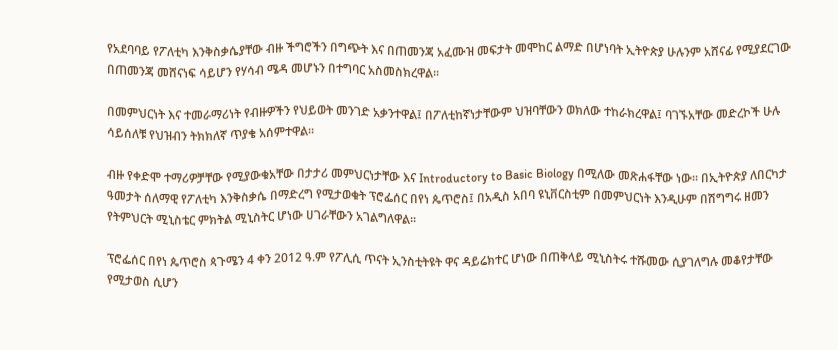የአደባባይ የፖለቲካ እንቅስቃሴያቸው ብዙ ችግሮችን በግጭት እና በጠመንጃ አፈሙዝ መፍታት መሞከር ልማድ በሆነባት ኢትዮጵያ ሁሉንም አሸናፊ የሚያደርገው በጠመንጃ መሸናነፍ ሳይሆን የሃሳብ ሜዳ መሆኑን በተግባር አስመስክረዋል፡፡

በመምህርነት እና ተመራማሪነት የብዙዎችን የህይወት መንገድ አቃንተዋል፤ በፖለቲከኛነታቸውም ህዝባቸውን ወክለው ተከራክረዋል፤ ባገኙአቸው መድረኮች ሁሉ ሳይሰለቹ የህዝብን ትክክለኛ ጥያቄ አሰምተዋል፡፡

ብዙ የቀድሞ ተማሪዎቻቸው የሚያውቁአቸው በታታሪ መምህርነታቸው እና Introductory to Basic Biology በሚለው መጽሐፋቸው ነው፡፡ በኢትዮጵያ ለበርካታ ዓመታት ሰለማዊ የፖለቲካ እንቅስቃሴ በማድረግ የሚታወቁት ፕሮፌሰር በየነ ጴጥሮስ፤ በአዲስ አበባ ዩኒቨርስቲም በመምህርነት እንዲሁም በሽግግሩ ዘመን የትምህርት ሚኒስቴር ምክትል ሚኒስትር ሆነው ሀገራቸውን አገልግለዋል፡፡

ፕሮፌሰር በየነ ጴጥሮስ ጳጉሜን 4 ቀን 2012 ዓ.ም የፖሊሲ ጥናት ኢንስቲትዩት ዋና ዳይሬክተር ሆነው በጠቅላይ ሚኒስትሩ ተሹመው ሲያገለግሉ መቆየታቸው የሚታወስ ሲሆን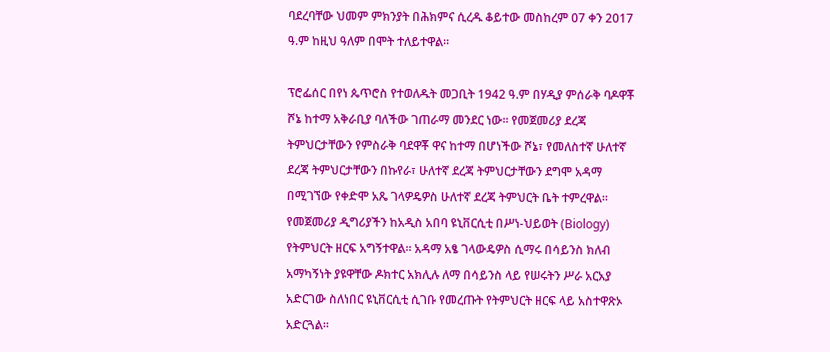ባደረባቸው ህመም ምክንያት በሕክምና ሲረዱ ቆይተው መስከረም 07 ቀን 2017 ዓ.ም ከዚህ ዓለም በሞት ተለይተዋል፡፡

ፕሮፌሰር በየነ ጴጥሮስ የተወለዱት መጋቢት 1942 ዓ.ም በሃዲያ ምሰራቅ ባዶዋቾ ሾኔ ከተማ አቅራቢያ ባለችው ገጠራማ መንደር ነው፡፡ የመጀመሪያ ደረጃ ትምህርታቸውን የምስራቅ ባደዋቾ ዋና ከተማ በሆነችው ሾኔ፣ የመለስተኛ ሁለተኛ ደረጃ ትምህርታቸውን በኩየራ፣ ሁለተኛ ደረጃ ትምህርታቸውን ደግሞ አዳማ በሚገኘው የቀድሞ አጼ ገላዎዴዎስ ሁለተኛ ደረጃ ትምህርት ቤት ተምረዋል፡፡ የመጀመሪያ ዲግሪያችን ከአዲስ አበባ ዩኒቨርሲቲ በሥነ-ህይወት (Biology) የትምህርት ዘርፍ አግኝተዋል፡፡ አዳማ አፄ ገላውዴዎስ ሲማሩ በሳይንስ ክለብ አማካኝነት ያዩዋቸው ዶክተር አክሊሉ ለማ በሳይንስ ላይ የሠሩትን ሥራ አርአያ አድርገው ስለነበር ዩኒቨርሲቲ ሲገቡ የመረጡት የትምህርት ዘርፍ ላይ አስተዋጽኦ አድርጓል፡፡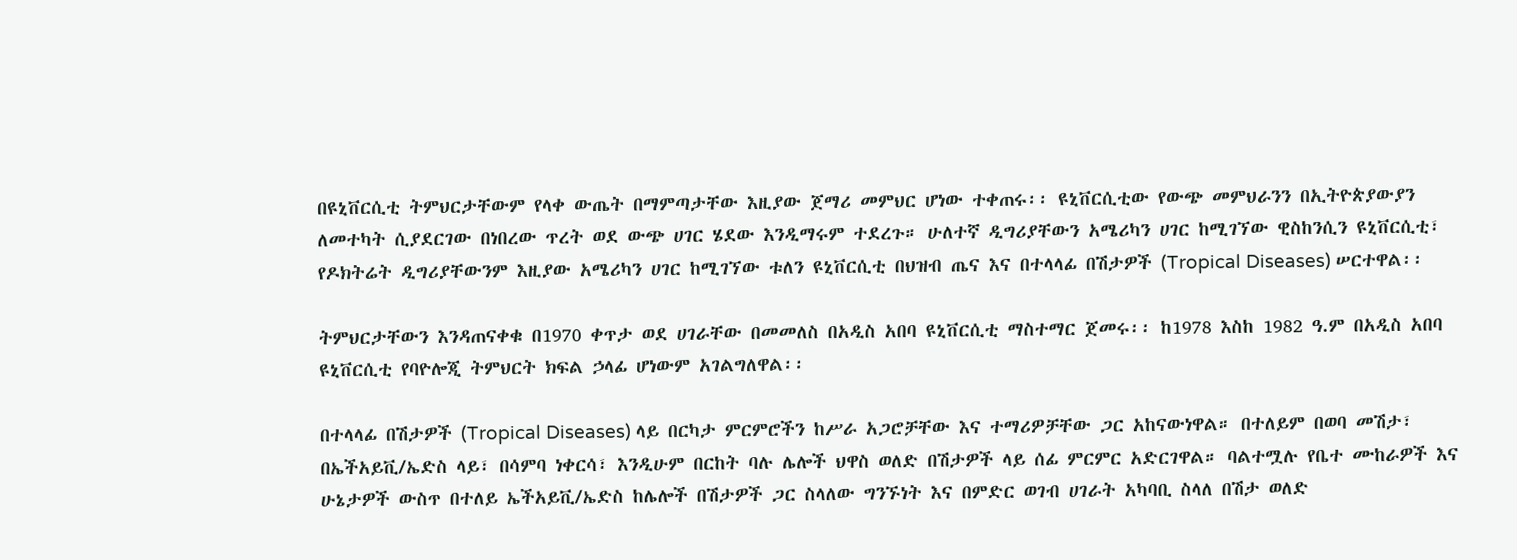በዩኒቨርሲቲ ትምህርታቸውም የላቀ ውጤት በማምጣታቸው እዚያው ጀማሪ መምህር ሆነው ተቀጠሩ፡፡ ዩኒቨርሲቲው የውጭ መምህራንን በኢትዮጵያውያን ለመተካት ሲያደርገው በነበረው ጥረት ወደ ውጭ ሀገር ሄደው እንዲማሩም ተደረጉ። ሁለተኛ ዲግሪያቸውን አሜሪካን ሀገር ከሚገኘው ዊስከንሲን ዩኒቨርሲቲ፣ የዶክትሬት ዲግሪያቸውንም እዚያው አሜሪካን ሀገር ከሚገኘው ቱለን ዩኒቨርሲቲ በህዝብ ጤና እና በተላላፊ በሽታዎች (Tropical Diseases) ሠርተዋል፡፡

ትምህርታቸውን እንዳጠናቀቁ በ1970 ቀጥታ ወደ ሀገራቸው በመመለስ በአዲስ አበባ ዩኒቨርሲቲ ማስተማር ጀመሩ፡፡ ከ1978 እስከ 1982 ዓ.ም በአዲስ አበባ ዩኒቨርሲቲ የባዮሎጂ ትምህርት ክፍል ኃላፊ ሆነውም አገልግለዋል፡፡

በተላላፊ በሽታዎች (Tropical Diseases) ላይ በርካታ ምርምሮችን ከሥራ አጋሮቻቸው እና ተማሪዎቻቸው ጋር አከናውነዋል። በተለይም በወባ መሽታ፣ በኤችአይቪ/ኤድስ ላይ፣ በሳምባ ነቀርሳ፣ እንዲሁም በርከት ባሉ ሌሎች ህዋስ ወለድ በሽታዎች ላይ ሰፊ ምርምር አድርገዋል። ባልተሟሉ የቤተ ሙከራዎች እና ሁኔታዎች ውስጥ በተለይ ኤችአይቪ/ኤድስ ከሌሎች በሽታዎች ጋር ስላለው ግንኙነት እና በምድር ወገብ ሀገራት አካባቢ ስላለ በሽታ ወለድ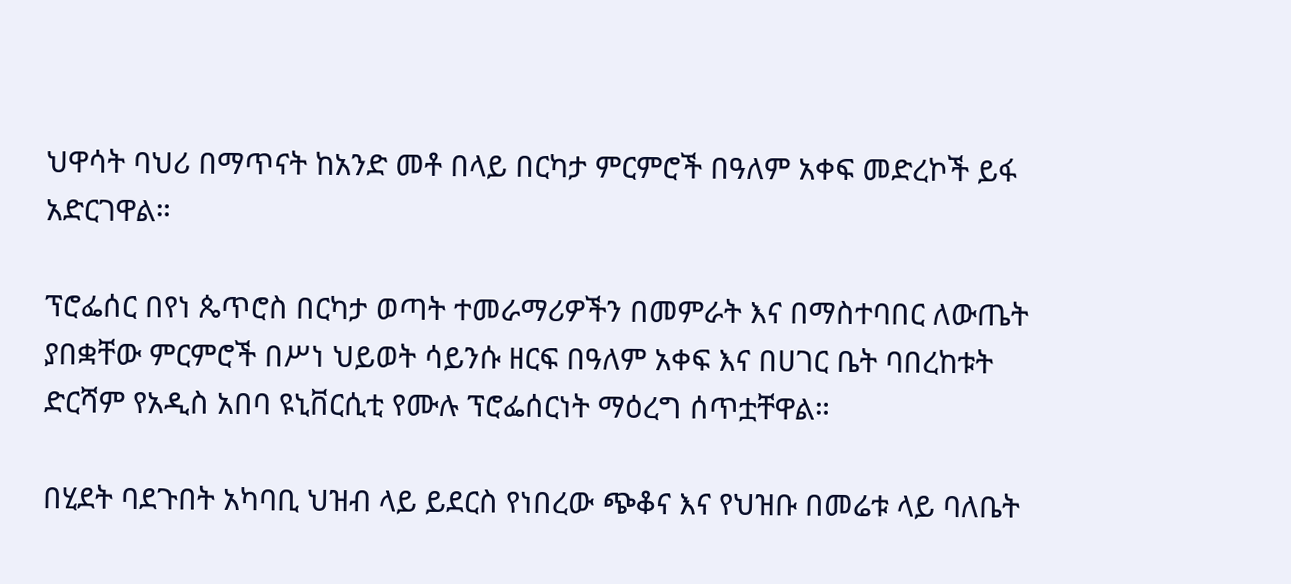ህዋሳት ባህሪ በማጥናት ከአንድ መቶ በላይ በርካታ ምርምሮች በዓለም አቀፍ መድረኮች ይፋ አድርገዋል።

ፕሮፌሰር በየነ ጴጥሮስ በርካታ ወጣት ተመራማሪዎችን በመምራት እና በማስተባበር ለውጤት ያበቋቸው ምርምሮች በሥነ ህይወት ሳይንሱ ዘርፍ በዓለም አቀፍ እና በሀገር ቤት ባበረከቱት ድርሻም የአዲስ አበባ ዩኒቨርሲቲ የሙሉ ፕሮፌሰርነት ማዕረግ ሰጥቷቸዋል።

በሂደት ባደጉበት አካባቢ ህዝብ ላይ ይደርስ የነበረው ጭቆና እና የህዝቡ በመሬቱ ላይ ባለቤት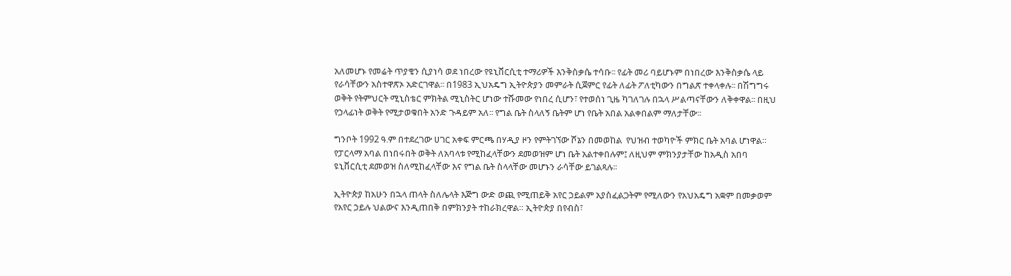አለመሆኑ የመሬት ጥያቄን ሲያነሳ ወደ ነበረው የዩኒቨርሲቲ ተማሪዎች እንቅስቃሴ ተሳቡ፡፡ የፊት መሪ ባይሆኑም በነበረው እንቅስቃሴ ላይ የራሳቸውን አስተዋጽኦ አድርገዋል፡፡ በ1983 ኢህአዴግ ኢትዮጵያን መምራት ሲጀምር የፊት ለፊት ፖለቲካውን በግልጽ ተቀላቀሉ፡፡ በሽግግሩ ወቅት የትምህርት ሚኒስቴር ምክትል ሚኒስትር ሆነው ተሹመው የነበረ ሲሆን፣ የተወሰነ ጊዜ ካገለገሉ በኋላ ሥልጣናቸውን ለቅቀዋል፡፡ በዚህ የኃላፊነት ወቅት የሚታወቁበት አንድ ጉዳይም አለ፡፡ የግል ቤት ስላለኝ ቤትም ሆነ የቤት አበል አልቀበልም ማለታቸው፡፡

ግንቦት 1992 ዓ.ም በተደረገው ሀገር አቀፍ ምርጫ በሃዲያ ዞን የምትገኘው ሾኔን በመወከል  የህዝብ ተወካዮች ምክር ቤት አባል ሆነዋል። የፓርላማ አባል በነበሩበት ወቅት ለአባላቱ የሚከፈላቸውን ደመወዝም ሆነ ቤት አልተቀበሉም፤ ለዚህም ምክንያታቸው ከአዲስ አበባ ዩኒቨርሲቲ ደመወዝ ስለሚከፈላቸው እና የግል ቤት ስላላቸው መሆኑን ራሳቸው ይገልጻሉ፡፡

ኢትዮጵያ ከአሁን በኋላ ጠላት ስለሌላት እጅግ ውድ ወጪ የሚጠይቅ አየር ኃይልም አያስፈልጋትም የሚለውን የአህአዴግ አቋም በመቃወም የአየር ኃይሉ ህልውና እንዲጠበቅ በምክንያት ተከራክረዋል። ኢትዮጵያ በየብስ፣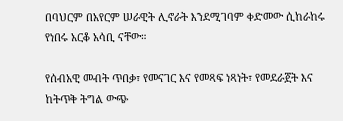በባህርም በአየርም ሠራዊት ሊኖራት እንደሚገባም ቀድመው ሲከራከሩ የነበሩ አርቆ አሳቢ ናቸው።

የሰብአዊ መብት ጥበቃ፣ የመናገር እና የመጻፍ ነጻነት፣ የመደራጀት እና ከትጥቅ ትግል ውጭ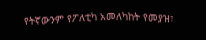የትኛውንም የፖለቲካ አመለካከት የመያዝ፣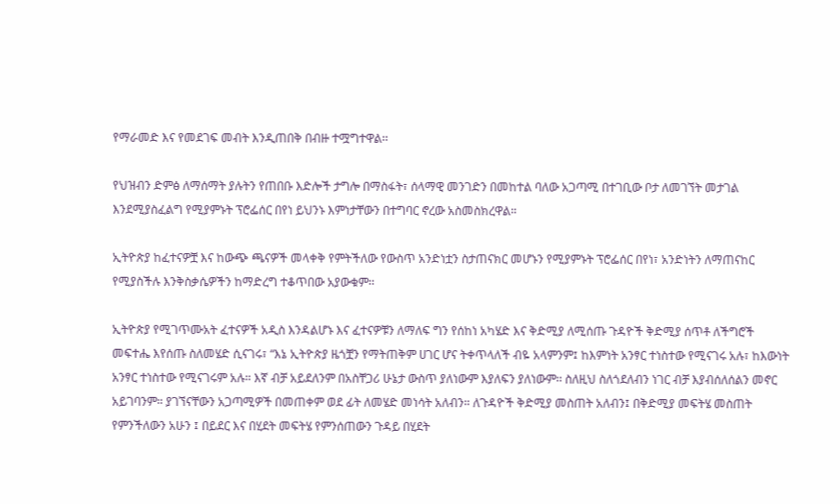የማራመድ እና የመደገፍ መብት እንዲጠበቅ በብዙ ተሟግተዋል፡፡

የህዝብን ድምፅ ለማሰማት ያሉትን የጠበቡ እድሎች ታግሎ በማስፋት፣ ሰላማዊ መንገድን በመከተል ባለው አጋጣሚ በተገቢው ቦታ ለመገኘት መታገል እንደሚያስፈልግ የሚያምኑት ፕሮፌሰር በየነ ይህንኑ እምነታቸውን በተግባር ኖረው አስመስክረዋል።

ኢትዮጵያ ከፈተናዎቿ እና ከውጭ ጫናዎች መላቀቅ የምትችለው የውስጥ አንድነቷን ስታጠናክር መሆኑን የሚያምኑት ፕሮፌሰር በየነ፣ አንድነትን ለማጠናከር የሚያስችሉ እንቅስቃሴዎችን ከማድረግ ተቆጥበው አያውቁም፡፡

ኢትዮጵያ የሚገጥሙአት ፈተናዎች አዲስ እንዳልሆኑ እና ፈተናዎቹን ለማለፍ ግን የሰከነ አካሄድ እና ቅድሚያ ለሚሰጡ ጉዳዮች ቅድሚያ ሰጥቶ ለችግሮች መፍተሔ እየሰጡ ስለመሄድ ሲናገሩ፣ “እኔ ኢትዮጵያ ዜጎቿን የማትጠቅም ሀገር ሆና ትቀጥላለች ብዬ አላምንም፤ ከእምነት አንፃር ተነስተው የሚናገሩ አሉ፣ ከእውነት አንፃር ተነስተው የሚናገሩም አሉ። እኛ ብቻ አይደለንም በአስቸጋሪ ሁኔታ ውስጥ ያለነውም እያለፍን ያለነውም፡፡ ስለዚህ ስለጎደለብን ነገር ብቻ እያብሰለሰልን መኖር አይገባንም። ያገኘናቸውን አጋጣሚዎች በመጠቀም ወደ ፊት ለመሄድ መነሳት አለብን። ለጉዳዮች ቅድሚያ መስጠት አለብን፤ በቅድሚያ መፍትሄ መስጠት የምንችለውን አሁን ፤ በይደር እና በሂደት መፍትሄ የምንሰጠውን ጉዳይ በሂደት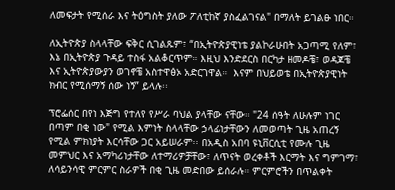ለመፍታት የሚሰራ እና ትዕግስት ያለው ፖለቲከኛ ያስፈልገናል" በማለት ይገልፁ ነበር።

ለኢትዮጵያ ስላላቸው ፍቅር ሲገልጹም፣ “በኢትዮጵያዊነቴ ያልኮራሁበት አጋጣሚ የለም፣ እኔ በኢትዮጵያ ጉዳይ ተስፋ አልቆርጥም። እዚህ እንድደርስ በርካታ ዘመዶቼ፣ ወዳጆቼ እና ኢትዮጵያውያን ወገኖቼ አስተዋፅኦ አድርገዋል።  እናም በህይወቴ በኢትዮጵያዊነት ክብር የሚሰማኝ ሰው ነኝ” ይላሉ፡፡

ፕሮፌሰር በየነ እጅግ የተለየ የሥራ ባህል ያላቸው ናቸው። "24 ሰዓት ለሁሉም ነገር በጣም በቂ ነው" የሚል እምነት ስላላቸው ኃላፊነታቸውን ለመወጣት ጊዜ አጠረኝ የሚል ምክነያት እርሳቸው ጋር አይሠራም፡፡ በአዲስ አበባ ዩኒቨርሲቲ የሙሉ ጊዜ መምህር እና አማካሪነታቸው ለተማሪዎቻቸው፣ ለጥናት ወረቀቶች እርማት እና ግምገማ፣ ለሳይንሳዊ ምርምር ስራዎች በቂ ጊዜ መድበው ይሰራሉ። ምርምሮችን በጥልቀት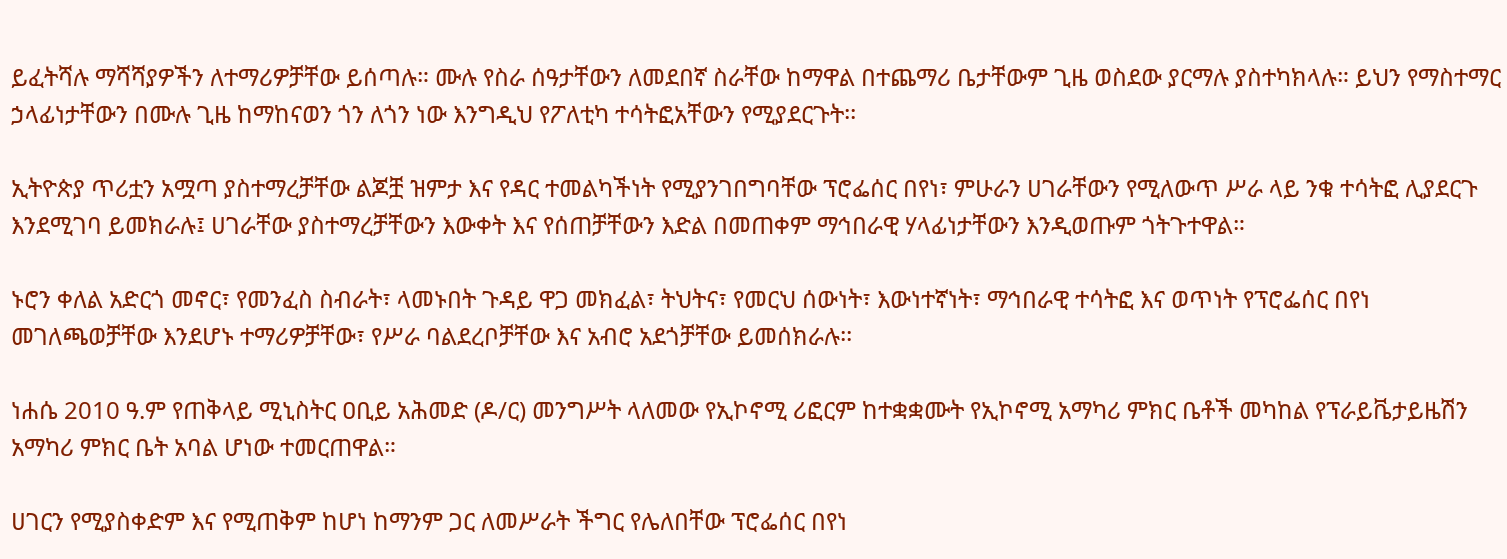ይፈትሻሉ ማሻሻያዎችን ለተማሪዎቻቸው ይሰጣሉ። ሙሉ የስራ ሰዓታቸውን ለመደበኛ ስራቸው ከማዋል በተጨማሪ ቤታቸውም ጊዜ ወስደው ያርማሉ ያስተካክላሉ። ይህን የማስተማር ኃላፊነታቸውን በሙሉ ጊዜ ከማከናወን ጎን ለጎን ነው እንግዲህ የፖለቲካ ተሳትፎአቸውን የሚያደርጉት፡፡

ኢትዮጵያ ጥሪቷን አሟጣ ያስተማረቻቸው ልጆቿ ዝምታ እና የዳር ተመልካችነት የሚያንገበግባቸው ፕሮፌሰር በየነ፣ ምሁራን ሀገራቸውን የሚለውጥ ሥራ ላይ ንቁ ተሳትፎ ሊያደርጉ እንደሚገባ ይመክራሉ፤ ሀገራቸው ያስተማረቻቸውን እውቀት እና የሰጠቻቸውን እድል በመጠቀም ማኅበራዊ ሃላፊነታቸውን እንዲወጡም ጎትጉተዋል።

ኑሮን ቀለል አድርጎ መኖር፣ የመንፈስ ስብራት፣ ላመኑበት ጉዳይ ዋጋ መክፈል፣ ትህትና፣ የመርህ ሰውነት፣ እውነተኛነት፣ ማኅበራዊ ተሳትፎ እና ወጥነት የፕሮፌሰር በየነ መገለጫወቻቸው እንደሆኑ ተማሪዎቻቸው፣ የሥራ ባልደረቦቻቸው እና አብሮ አደጎቻቸው ይመሰክራሉ፡፡

ነሐሴ 2010 ዓ.ም የጠቅላይ ሚኒስትር ዐቢይ አሕመድ (ዶ/ር) መንግሥት ላለመው የኢኮኖሚ ሪፎርም ከተቋቋሙት የኢኮኖሚ አማካሪ ምክር ቤቶች መካከል የፕራይቬታይዜሽን አማካሪ ምክር ቤት አባል ሆነው ተመርጠዋል።

ሀገርን የሚያስቀድም እና የሚጠቅም ከሆነ ከማንም ጋር ለመሥራት ችግር የሌለበቸው ፕሮፌሰር በየነ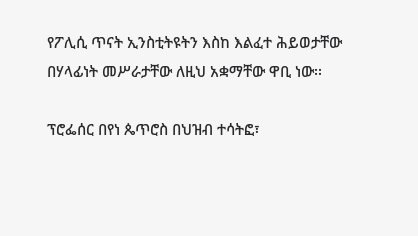የፖሊሲ ጥናት ኢንስቲትዩትን እስከ እልፈተ ሕይወታቸው  በሃላፊነት መሥራታቸው ለዚህ አቋማቸው ዋቢ ነው፡፡

ፕሮፌሰር በየነ ጴጥሮስ በህዝብ ተሳትፎ፣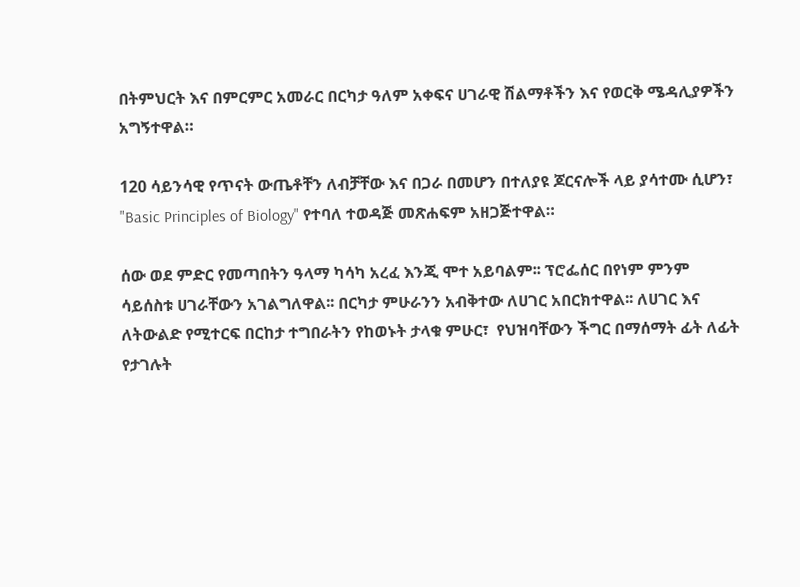በትምህርት እና በምርምር አመራር በርካታ ዓለም አቀፍና ሀገራዊ ሽልማቶችን እና የወርቅ ሜዳሊያዎችን አግኝተዋል።

120 ሳይንሳዊ የጥናት ውጤቶቸን ለብቻቸው እና በጋራ በመሆን በተለያዩ ጆርናሎች ላይ ያሳተሙ ሲሆን፣ "Basic Principles of Biology" የተባለ ተወዳጅ መጽሐፍም አዘጋጅተዋል።

ሰው ወደ ምድር የመጣበትን ዓላማ ካሳካ አረፈ እንጂ ሞተ አይባልም፡፡ ፕሮፌሰር በየነም ምንም ሳይሰስቱ ሀገራቸውን አገልግለዋል፡፡ በርካታ ምሁራንን አብቅተው ለሀገር አበርክተዋል፡፡ ለሀገር እና ለትውልድ የሚተርፍ በርከታ ተግበራትን የከወኑት ታላቁ ምሁር፣  የህዝባቸውን ችግር በማሰማት ፊት ለፊት የታገሉት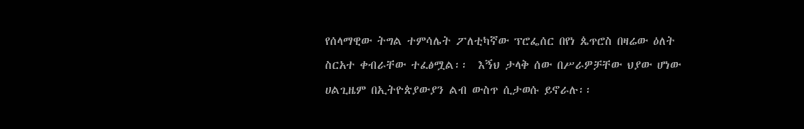የሰላማዊው ትግል ተምሳሌት ፖለቲካኛው ፕሮፌሰር በየነ ጴጥሮስ በዛሬው ዕለት ስርአተ ቀብራቸው ተፈፅሟል፡፡  እኝህ ታላቅ ሰው በሥራዎቻቸው ህያው ሆነው ሀልጊዜም በኢትዮጵያውያን ልብ ውስጥ ሲታወሱ ይኖራሉ፡፡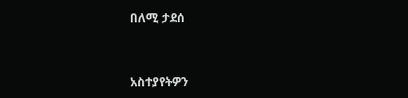በለሚ ታደሰ


አስተያየትዎን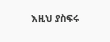እዚህ ያስፍሩ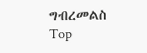ግብረመልስ
Top